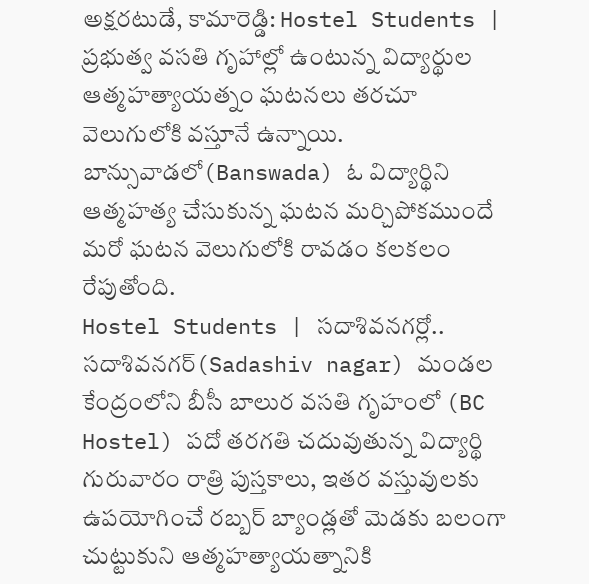అక్షరటుడే, కామారెడ్డి: Hostel Students | ప్రభుత్వ వసతి గృహాల్లో ఉంటున్న విద్యార్థుల ఆత్మహత్యాయత్నం ఘటనలు తరచూ వెలుగులోకి వస్తూనే ఉన్నాయి. బాన్సువాడలో(Banswada) ఓ విద్యార్థిని ఆత్మహత్య చేసుకున్న ఘటన మర్చిపోకముందే మరో ఘటన వెలుగులోకి రావడం కలకలం రేపుతోంది.
Hostel Students | సదాశివనగర్లో..
సదాశివనగర్(Sadashiv nagar) మండల కేంద్రంలోని బీసీ బాలుర వసతి గృహంలో (BC Hostel) పదో తరగతి చదువుతున్న విద్యార్థి గురువారం రాత్రి పుస్తకాలు, ఇతర వస్తువులకు ఉపయోగించే రబ్బర్ బ్యాండ్లతో మెడకు బలంగా చుట్టుకుని ఆత్మహత్యాయత్నానికి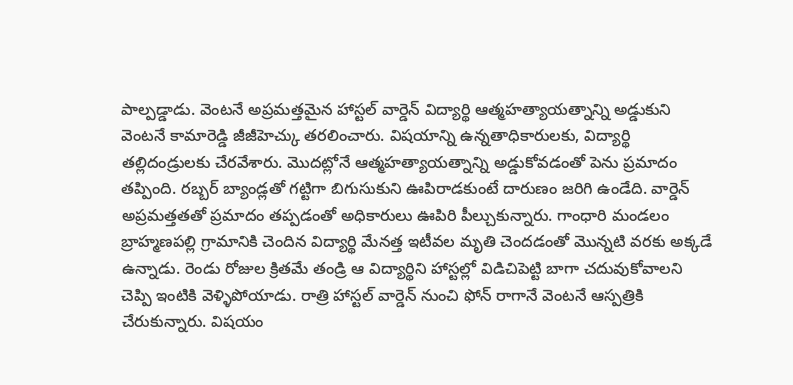పాల్పడ్డాడు. వెంటనే అప్రమత్తమైన హాస్టల్ వార్డెన్ విద్యార్థి ఆత్మహత్యాయత్నాన్ని అడ్డుకుని వెంటనే కామారెడ్డి జీజీహెచ్కు తరలించారు. విషయాన్ని ఉన్నతాధికారులకు, విద్యార్థి తల్లిదండ్రులకు చేరవేశారు. మొదట్లోనే ఆత్మహత్యాయత్నాన్ని అడ్డుకోవడంతో పెను ప్రమాదం తప్పింది. రబ్బర్ బ్యాండ్లతో గట్టిగా బిగుసుకుని ఊపిరాడకుంటే దారుణం జరిగి ఉండేది. వార్డెన్ అప్రమత్తతతో ప్రమాదం తప్పడంతో అధికారులు ఊపిరి పీల్చుకున్నారు. గాంధారి మండలం బ్రాహ్మణపల్లి గ్రామానికి చెందిన విద్యార్థి మేనత్త ఇటీవల మృతి చెందడంతో మొన్నటి వరకు అక్కడే ఉన్నాడు. రెండు రోజుల క్రితమే తండ్రి ఆ విద్యార్థిని హాస్టల్లో విడిచిపెట్టి బాగా చదువుకోవాలని చెప్పి ఇంటికి వెళ్ళిపోయాడు. రాత్రి హాస్టల్ వార్డెన్ నుంచి ఫోన్ రాగానే వెంటనే ఆస్పత్రికి చేరుకున్నారు. విషయం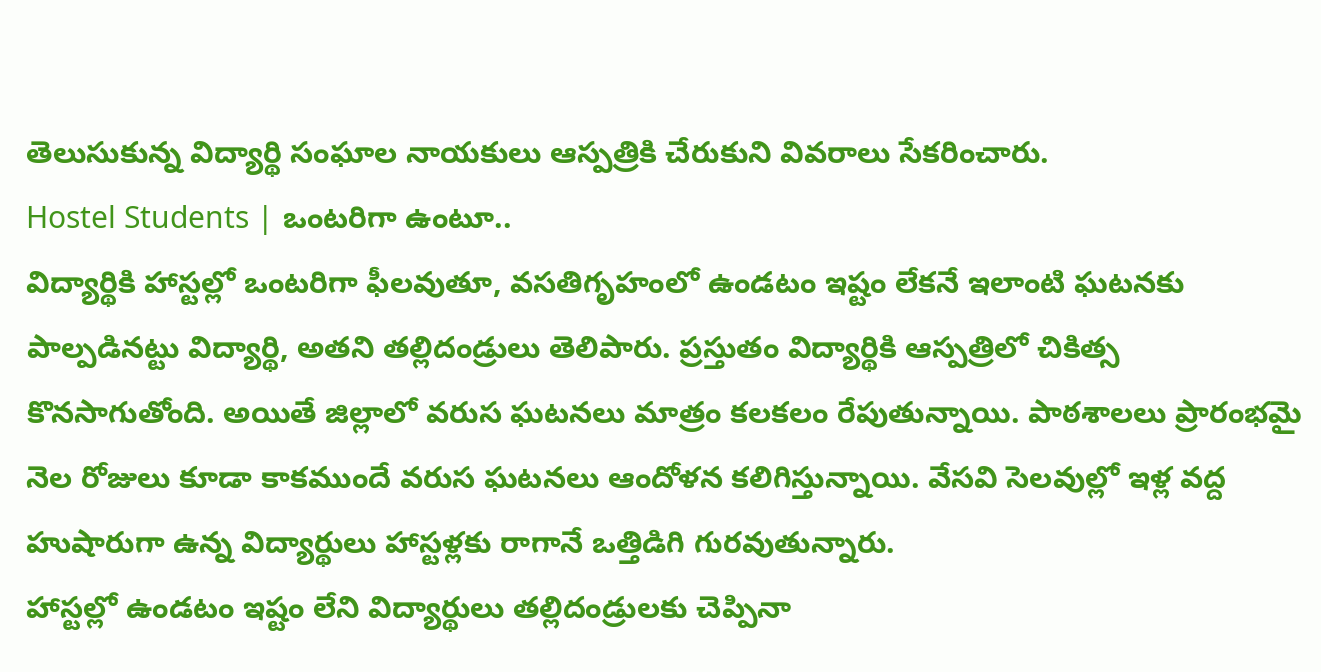తెలుసుకున్న విద్యార్థి సంఘాల నాయకులు ఆస్పత్రికి చేరుకుని వివరాలు సేకరించారు.
Hostel Students | ఒంటరిగా ఉంటూ..
విద్యార్థికి హాస్టల్లో ఒంటరిగా ఫీలవుతూ, వసతిగృహంలో ఉండటం ఇష్టం లేకనే ఇలాంటి ఘటనకు పాల్పడినట్టు విద్యార్థి, అతని తల్లిదండ్రులు తెలిపారు. ప్రస్తుతం విద్యార్థికి ఆస్పత్రిలో చికిత్స కొనసాగుతోంది. అయితే జిల్లాలో వరుస ఘటనలు మాత్రం కలకలం రేపుతున్నాయి. పాఠశాలలు ప్రారంభమై నెల రోజులు కూడా కాకముందే వరుస ఘటనలు ఆందోళన కలిగిస్తున్నాయి. వేసవి సెలవుల్లో ఇళ్ల వద్ద హుషారుగా ఉన్న విద్యార్థులు హాస్టళ్లకు రాగానే ఒత్తిడిగి గురవుతున్నారు.
హాస్టల్లో ఉండటం ఇష్టం లేని విద్యార్థులు తల్లిదండ్రులకు చెప్పినా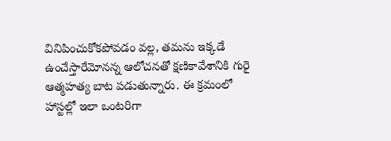వినిపించుకోకపోవడం వల్ల, తమను ఇక్కడే ఉంచేస్తారేమోనన్న ఆలోచనతో క్షణికావేశానికి గురై ఆత్మహత్య బాట పడుతున్నారు. ఈ క్రమంలో హాస్టల్లో ఇలా ఒంటరిగా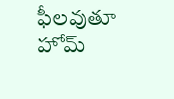ఫీలవుతూ హోమ్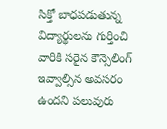సిక్తో బాధపడుతున్న విద్యార్థులను గుర్తించి వారికి సరైన కౌన్సెలింగ్ ఇవ్వాల్సిన అవసరం ఉందని పలువురు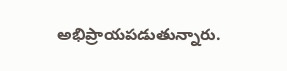అభిప్రాయపడుతున్నారు.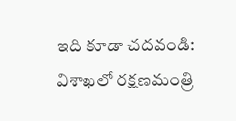ఇది కూడా చదవండి: విశాఖలో రక్షణమంత్రి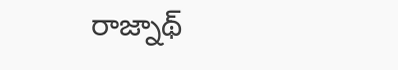రాజ్నాథ్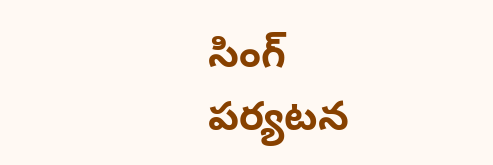సింగ్ పర్యటన